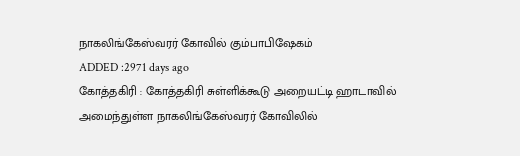நாகலிங்கேஸ்வரர் கோவில் கும்பாபிஷேகம்
ADDED :2971 days ago
கோத்தகிரி : கோத்தகிரி சுள்ளிக்கூடு அறையட்டி ஹாடாவில் அமைந்துள்ள நாகலிங்கேஸ்வரர் கோவிலில்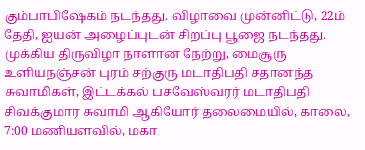கும்பாபிஷேகம் நடந்தது. விழாவை முன்னிட்டு, 22ம் தேதி, ஐயன் அழைப்புடன் சிறப்பு பூஜை நடந்தது. முக்கிய திருவிழா நாளான நேற்று, மைசூரு உளியநஞ்சன் புரம் சற்குரு மடாதிபதி சதானந்த சுவாமிகள், இட்டக்கல் பசவேஸ்வரர் மடாதிபதி சிவக்குமார சுவாமி ஆகியோர் தலைமையில், காலை, 7:00 மணியளவில், மகா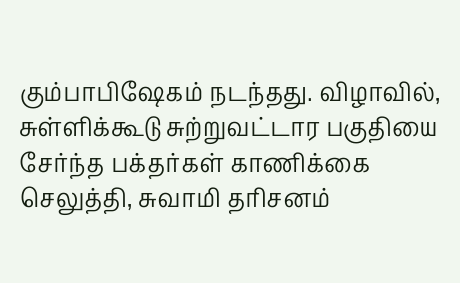கும்பாபிஷேகம் நடந்தது. விழாவில், சுள்ளிக்கூடு சுற்றுவட்டார பகுதியை சேர்ந்த பக்தர்கள் காணிக்கை செலுத்தி, சுவாமி தரிசனம்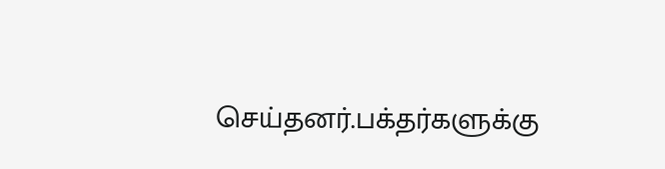செய்தனர்.பக்தர்களுக்கு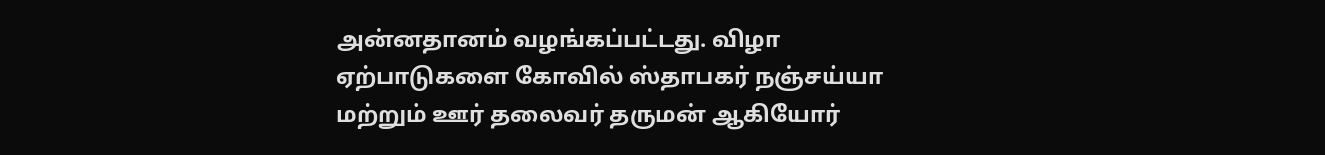அன்னதானம் வழங்கப்பட்டது. விழா ஏற்பாடுகளை கோவில் ஸ்தாபகர் நஞ்சய்யா மற்றும் ஊர் தலைவர் தருமன் ஆகியோர்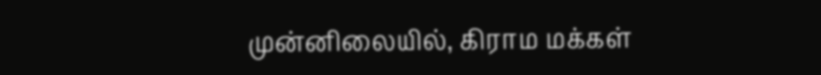முன்னிலையில், கிராம மக்கள்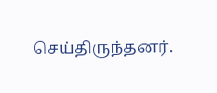செய்திருந்தனர்.